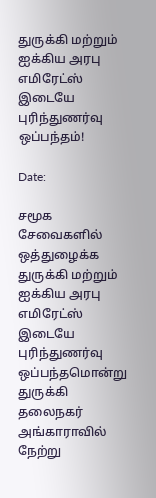துருக்கி மற்றும் ஐக்கிய அரபு எமிரேட்ஸ் இடையே புரிந்துணர்வு ஒப்பந்தம்!

Date:

சமூக சேவைகளில் ஒத்துழைக்க துருக்கி மற்றும் ஐக்கிய அரபு எமிரேட்ஸ் இடையே புரிந்துணர்வு ஒப்பந்தமொன்று துருக்கி தலைநகர் அங்காராவில் நேற்று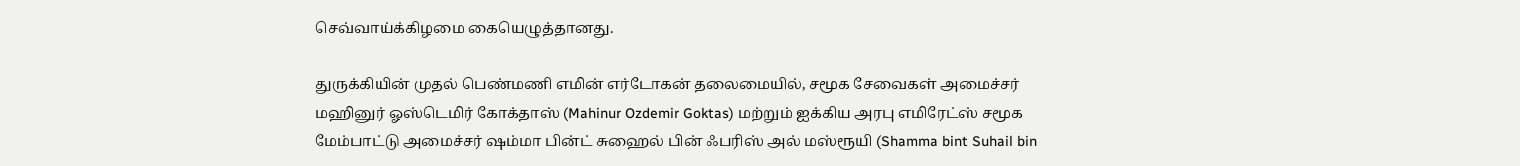செவ்வாய்க்கிழமை கையெழுத்தானது.

துருக்கியின் முதல் பெண்மணி எமின் எர்டோகன் தலைமையில், சமூக சேவைகள் அமைச்சர் மஹினுர் ஓஸ்டெமிர் கோக்தாஸ் (Mahinur Ozdemir Goktas) மற்றும் ஐக்கிய அரபு எமிரேட்ஸ் சமூக மேம்பாட்டு அமைச்சர் ஷம்மா பின்ட் சுஹைல் பின் ஃபரிஸ் அல் மஸ்ரூயி (Shamma bint Suhail bin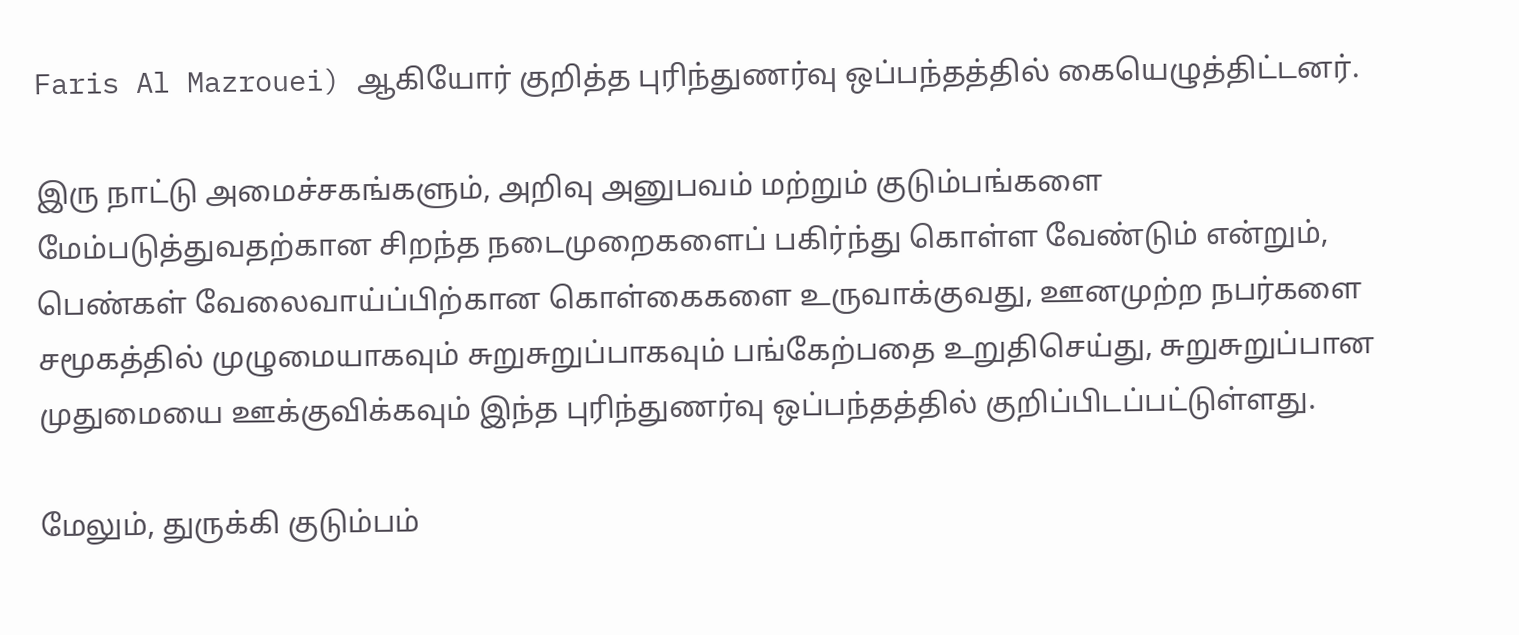Faris Al Mazrouei) ஆகியோர் குறித்த புரிந்துணர்வு ஒப்பந்தத்தில் கையெழுத்திட்டனர்.

இரு நாட்டு அமைச்சகங்களும், அறிவு அனுபவம் மற்றும் குடும்பங்களை மேம்படுத்துவதற்கான சிறந்த நடைமுறைகளைப் பகிர்ந்து கொள்ள வேண்டும் என்றும், பெண்கள் வேலைவாய்ப்பிற்கான கொள்கைகளை உருவாக்குவது, ஊனமுற்ற நபர்களை சமூகத்தில் முழுமையாகவும் சுறுசுறுப்பாகவும் பங்கேற்பதை உறுதிசெய்து, சுறுசுறுப்பான முதுமையை ஊக்குவிக்கவும் இந்த புரிந்துணர்வு ஒப்பந்தத்தில் குறிப்பிடப்பட்டுள்ளது.

மேலும், துருக்கி குடும்பம்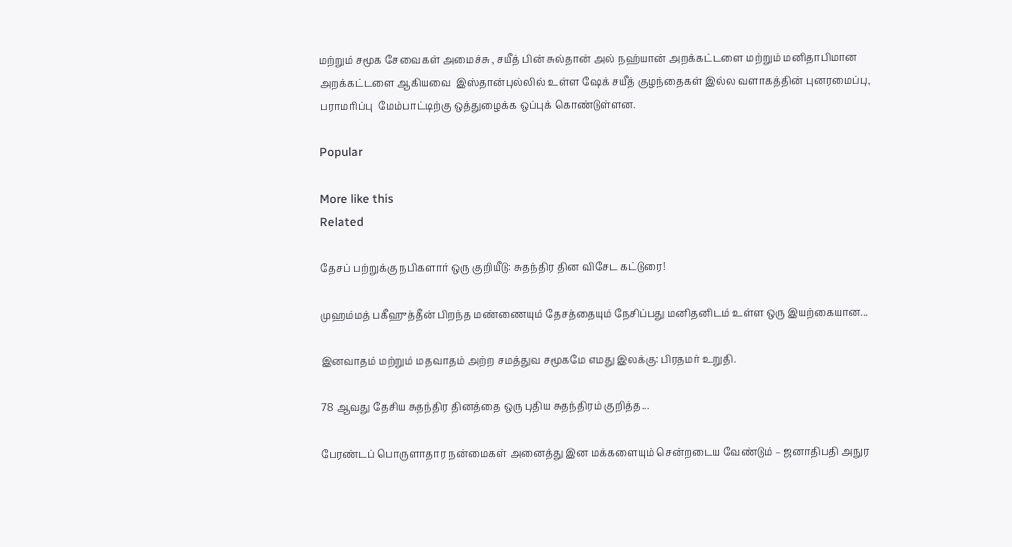மற்றும் சமூக சேவைகள் அமைச்சு , சயீத் பின் சுல்தான் அல் நஹ்யான் அறக்கட்டளை மற்றும் மனிதாபிமான அறக்கட்டளை ஆகியவை  இஸ்தான்புல்லில் உள்ள ஷேக் சயீத் குழந்தைகள் இல்ல வளாகத்தின் புனரமைப்பு, பராமரிப்பு  மேம்பாட்டிற்கு ஒத்துழைக்க ஒப்புக் கொண்டுள்ளன.

Popular

More like this
Related

தேசப் பற்றுக்கு நபிகளார் ஒரு குறியீடு: சுதந்திர தின விசேட கட்டுரை!

முஹம்மத் பகீஹுத்தீன் பிறந்த மண்ணையும் தேசத்தையும் நேசிப்பது மனிதனிடம் உள்ள ஒரு இயற்கையான...

இனவாதம் மற்றும் மதவாதம் அற்ற சமத்துவ சமூகமே எமது இலக்கு: பிரதமர் உறுதி.

78 ஆவது தேசிய சுதந்திர தினத்தை ஒரு புதிய சுதந்திரம் குறித்த...

பேரண்டப் பொருளாதார நன்மைகள் அனைத்து இன மக்களையும் சென்றடைய வேண்டும் – ஜனாதிபதி அநுர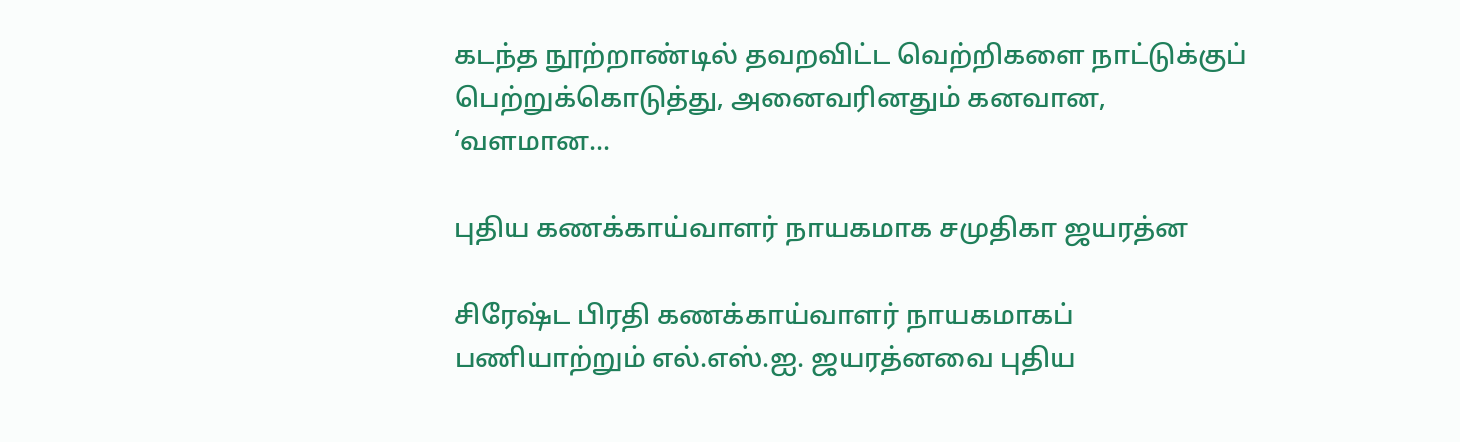கடந்த நூற்றாண்டில் தவறவிட்ட வெற்றிகளை நாட்டுக்குப் பெற்றுக்கொடுத்து, அனைவரினதும் கனவான, ‘வளமான...

புதிய கணக்காய்வாளர் நாயகமாக சமுதிகா ஜயரத்ன

சிரேஷ்ட பிரதி கணக்காய்வாளர் நாயகமாகப் பணியாற்றும் எல்.எஸ்.ஐ. ஜயரத்னவை புதிய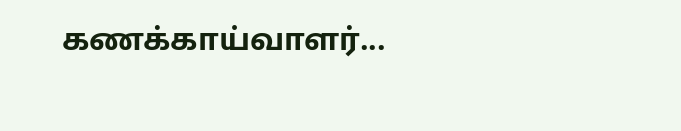கணக்காய்வாளர்...